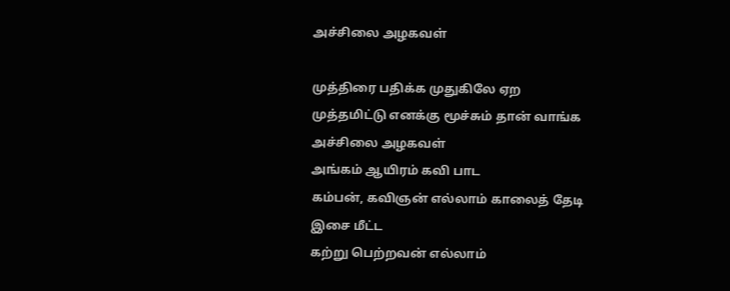அச்சிலை அழகவள்

முத்திரை பதிக்க முதுகிலே ஏற
முத்தமிட்டு எனக்கு மூச்சும் தான் வாங்க
அச்சிலை அழகவள்
அங்கம் ஆயிரம் கவி பாட
கம்பன், கவிஞன் எல்லாம் காலைத் தேடி
இசை மீட்ட
கற்று பெற்றவன் எல்லாம்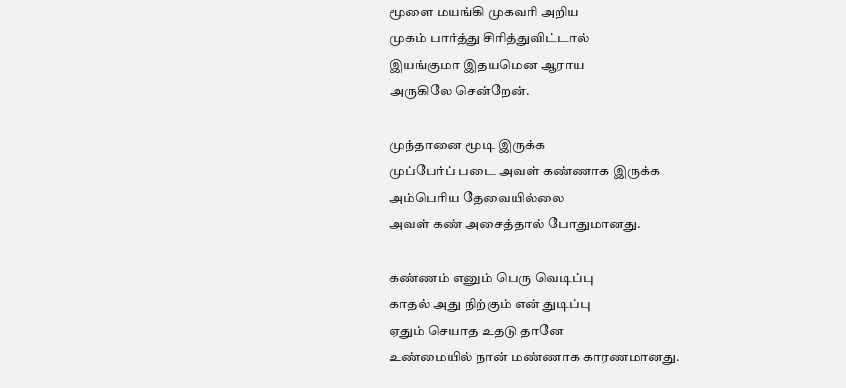மூளை மயங்கி முகவரி அறிய
முகம் பார்த்து சிரித்துவிட்டால்
இயங்குமா இதயமென ஆராய
அருகிலே சென்றேன்.

முந்தானை மூடி இருக்க
முப்பேர்ப் படை அவள் கண்ணாக இருக்க
அம்பெரிய தேவையில்லை
அவள் கண் அசைத்தால் போதுமானது.

கண்ணம் எனும் பெரு வெடிப்பு
காதல் அது நிற்கும் என் துடிப்பு
ஏதும் செயாத உதடு தானே
உண்மையில் நான் மண்ணாக காரணமானது.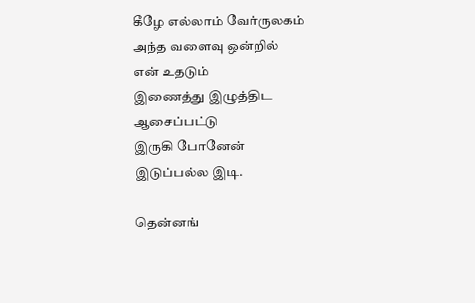கீழே எல்லாம் வேர்ருலகம்
அந்த வளைவு ஒன்றில்
என் உதடும்
இணைத்து இழுத்திட ஆசைப்பட்டு
இருகி போனேன்
இடுப்பல்ல இடி.

தென்னங்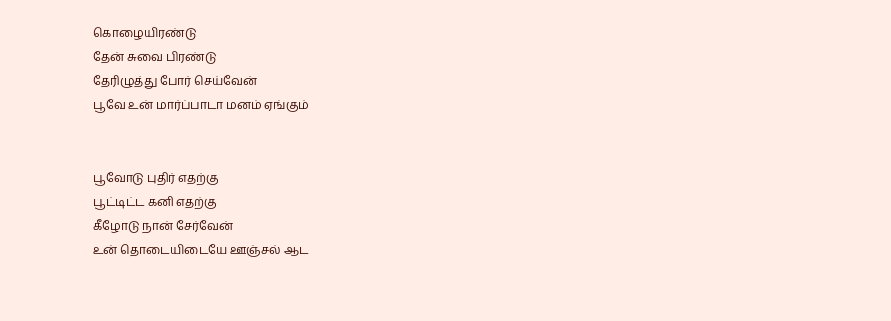கொழையிரண்டு
தேன் சுவை பிரண்டு
தேரிழுத்து போர் செய்வேன்
பூவே உன் மார்ப்பாடா மனம் ஏங்கும்


பூவோடு புதிர் எதற்கு
பூட்டிட்ட கனி எதற்கு
கீழோடு நான் சேர்வேன்
உன் தொடையிடையே ஊஞ்சல் ஆட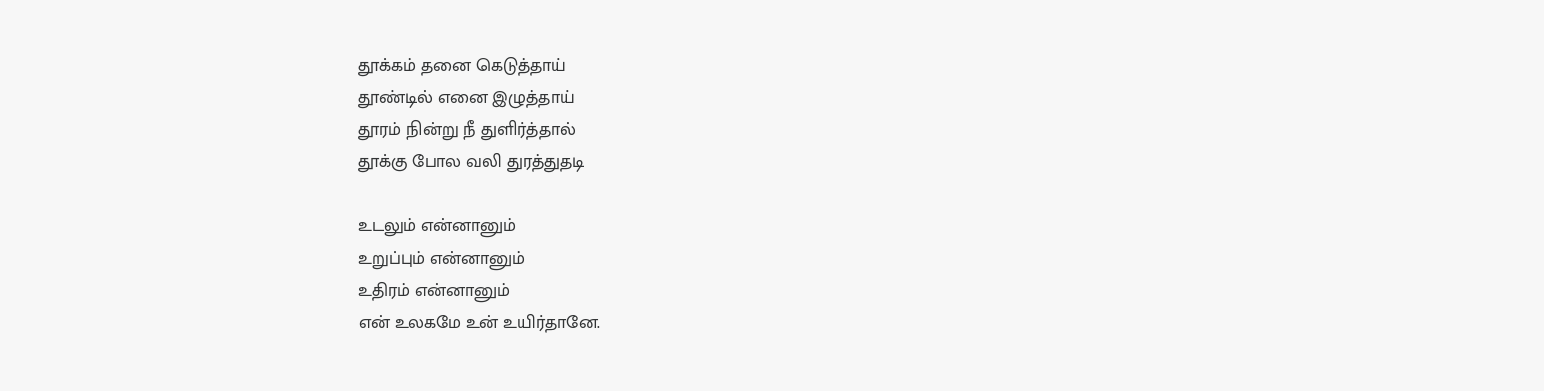தூக்கம் தனை கெடுத்தாய்
தூண்டில் எனை இழுத்தாய்
தூரம் நின்று நீ துளிர்த்தால்
தூக்கு போல வலி துரத்துதடி

உடலும் என்னானும்
உறுப்பும் என்னானும்
உதிரம் என்னானும்
என் உலகமே உன் உயிர்தானே.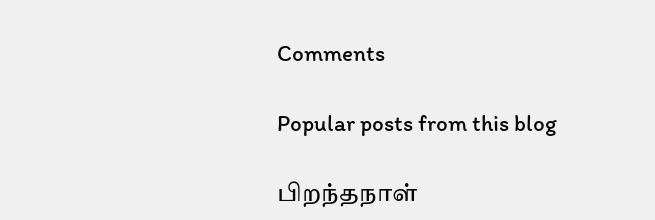Comments

Popular posts from this blog

பிறந்தநாள்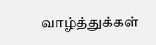வாழ்த்துக்கள்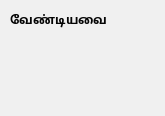வேண்டியவை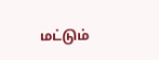மட்டும்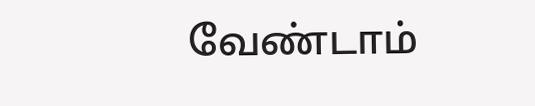வேண்டாம்